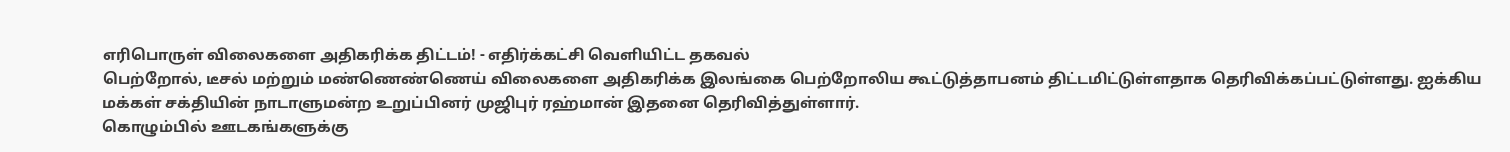எரிபொருள் விலைகளை அதிகரிக்க திட்டம்! - எதிர்க்கட்சி வெளியிட்ட தகவல்
பெற்றோல், டீசல் மற்றும் மண்ணெண்ணெய் விலைகளை அதிகரிக்க இலங்கை பெற்றோலிய கூட்டுத்தாபனம் திட்டமிட்டுள்ளதாக தெரிவிக்கப்பட்டுள்ளது. ஐக்கிய மக்கள் சக்தியின் நாடாளுமன்ற உறுப்பினர் முஜிபுர் ரஹ்மான் இதனை தெரிவித்துள்ளார்.
கொழும்பில் ஊடகங்களுக்கு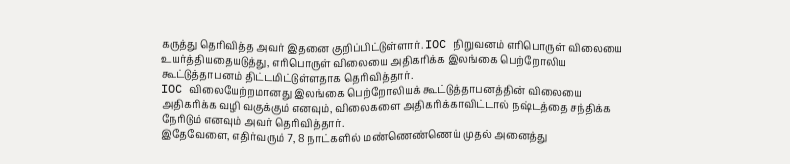கருத்து தெரிவித்த அவர் இதனை குறிப்பிட்டுள்ளார். IOC நிறுவனம் எரிபொருள் விலையை உயர்த்தியதையடுத்து, எரிபொருள் விலையை அதிகரிக்க இலங்கை பெற்றோலிய கூட்டுத்தாபனம் திட்டமிட்டுள்ளதாக தெரிவித்தார்.
IOC விலையேற்றமானது இலங்கை பெற்றோலியக் கூட்டுத்தாபனத்தின் விலையை அதிகரிக்க வழி வகுக்கும் எனவும், விலைகளை அதிகரிக்காவிட்டால் நஷ்டத்தை சந்திக்க நேரிடும் எனவும் அவர் தெரிவித்தார்.
இதேவேளை, எதிர்வரும் 7, 8 நாட்களில் மண்ணெண்ணெய் முதல் அனைத்து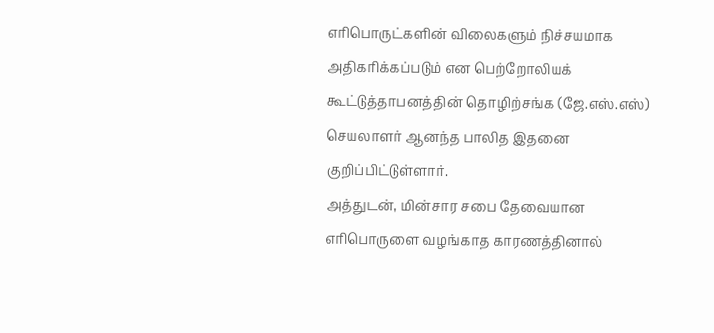எரிபொருட்களின் விலைகளும் நிச்சயமாக அதிகரிக்கப்படும் என பெற்றோலியக் கூட்டுத்தாபனத்தின் தொழிற்சங்க (ஜே.எஸ்.எஸ்) செயலாளர் ஆனந்த பாலித இதனை குறிப்பிட்டுள்ளார்.
அத்துடன், மின்சார சபை தேவையான எரிபொருளை வழங்காத காரணத்தினால்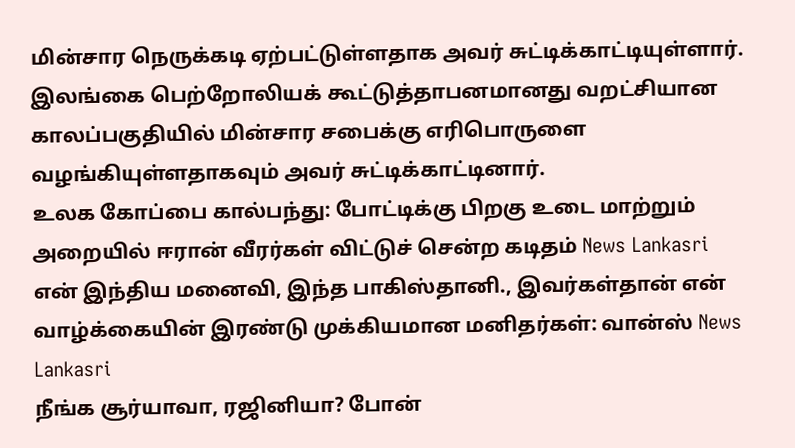மின்சார நெருக்கடி ஏற்பட்டுள்ளதாக அவர் சுட்டிக்காட்டியுள்ளார்.
இலங்கை பெற்றோலியக் கூட்டுத்தாபனமானது வறட்சியான காலப்பகுதியில் மின்சார சபைக்கு எரிபொருளை வழங்கியுள்ளதாகவும் அவர் சுட்டிக்காட்டினார்.
உலக கோப்பை கால்பந்து: போட்டிக்கு பிறகு உடை மாற்றும் அறையில் ஈரான் வீரர்கள் விட்டுச் சென்ற கடிதம் News Lankasri
என் இந்திய மனைவி, இந்த பாகிஸ்தானி., இவர்கள்தான் என் வாழ்க்கையின் இரண்டு முக்கியமான மனிதர்கள்: வான்ஸ் News Lankasri
நீங்க சூர்யாவா, ரஜினியா? போன்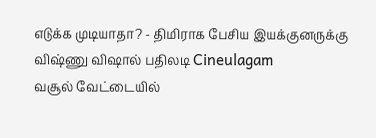எடுக்க முடியாதா? - திமிராக பேசிய இயக்குனருக்கு விஷ்ணு விஷால் பதிலடி Cineulagam
வசூல் வேட்டையில்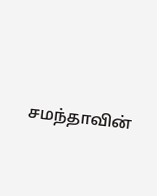சமந்தாவின்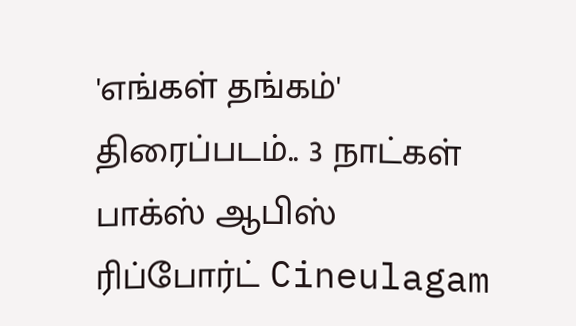'எங்கள் தங்கம்' திரைப்படம்.. 3 நாட்கள் பாக்ஸ் ஆபிஸ் ரிப்போர்ட் Cineulagam